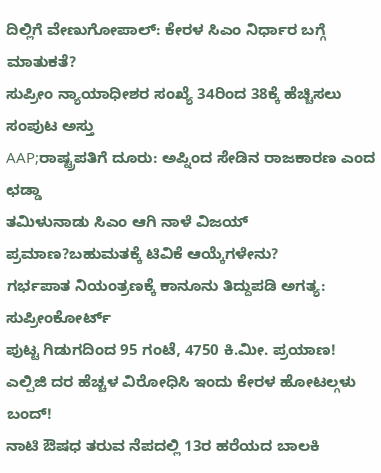ದಿಲ್ಲಿಗೆ ವೇಣುಗೋಪಾಲ್: ಕೇರಳ ಸಿಎಂ ನಿರ್ಧಾರ ಬಗ್ಗೆ ಮಾತುಕತೆ?
ಸುಪ್ರೀಂ ನ್ಯಾಯಾಧೀಶರ ಸಂಖ್ಯೆ 34ರಿಂದ 38ಕ್ಕೆ ಹೆಚ್ಚಿಸಲು ಸಂಪುಟ ಅಸ್ತು
AAP;ರಾಷ್ಟ್ರಪತಿಗೆ ದೂರು: ಅಪ್ನಿಂದ ಸೇಡಿನ ರಾಜಕಾರಣ ಎಂದ ಛಡ್ಡಾ
ತಮಿಳುನಾಡು ಸಿಎಂ ಆಗಿ ನಾಳೆ ವಿಜಯ್ ಪ್ರಮಾಣ?ಬಹುಮತಕ್ಕೆ ಟಿವಿಕೆ ಆಯ್ಕೆಗಳೇನು?
ಗರ್ಭಪಾತ ನಿಯಂತ್ರಣಕ್ಕೆ ಕಾನೂನು ತಿದ್ದುಪಡಿ ಅಗತ್ಯ: ಸುಪ್ರೀಂಕೋರ್ಟ್
ಪುಟ್ಟ ಗಿಡುಗದಿಂದ 95 ಗಂಟೆ, 4750 ಕಿ.ಮೀ. ಪ್ರಯಾಣ!
ಎಲ್ಪಿಜಿ ದರ ಹೆಚ್ಚಳ ವಿರೋಧಿಸಿ ಇಂದು ಕೇರಳ ಹೋಟಲ್ಗಳು ಬಂದ್!
ನಾಟಿ ಔಷಧ ತರುವ ನೆಪದಲ್ಲಿ 13ರ ಹರೆಯದ ಬಾಲಕಿ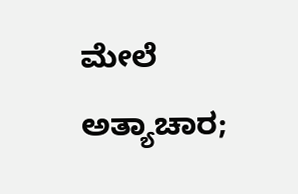ಮೇಲೆ ಅತ್ಯಾಚಾರ;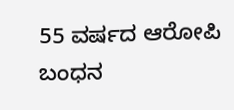55 ವರ್ಷದ ಆರೋಪಿ ಬಂಧನ